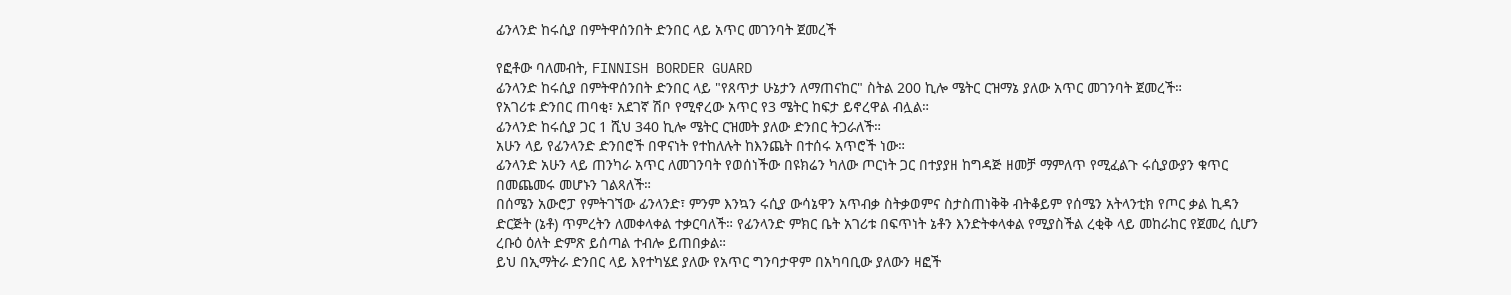ፊንላንድ ከሩሲያ በምትዋሰንበት ድንበር ላይ አጥር መገንባት ጀመረች

የፎቶው ባለመብት, FINNISH BORDER GUARD
ፊንላንድ ከሩሲያ በምትዋሰንበት ድንበር ላይ "የጸጥታ ሁኔታን ለማጠናከር" ስትል 200 ኪሎ ሜትር ርዝማኔ ያለው አጥር መገንባት ጀመረች።
የአገሪቱ ድንበር ጠባቂ፣ አደገኛ ሽቦ የሚኖረው አጥር የ3 ሜትር ከፍታ ይኖረዋል ብሏል።
ፊንላንድ ከሩሲያ ጋር 1 ሺህ 340 ኪሎ ሜትር ርዝመት ያለው ድንበር ትጋራለች።
አሁን ላይ የፊንላንድ ድንበሮች በዋናነት የተከለሉት ከእንጨት በተሰሩ አጥሮች ነው።
ፊንላንድ አሁን ላይ ጠንካራ አጥር ለመገንባት የወሰነችው በዩክሬን ካለው ጦርነት ጋር በተያያዘ ከግዳጅ ዘመቻ ማምለጥ የሚፈልጉ ሩሲያውያን ቁጥር በመጨመሩ መሆኑን ገልጻለች።
በሰሜን አውሮፓ የምትገኘው ፊንላንድ፣ ምንም እንኳን ሩሲያ ውሳኔዋን አጥብቃ ስትቃወምና ስታስጠነቅቅ ብትቆይም የሰሜን አትላንቲክ የጦር ቃል ኪዳን ድርጅት (ኔቶ) ጥምረትን ለመቀላቀል ተቃርባለች። የፊንላንድ ምክር ቤት አገሪቱ በፍጥነት ኔቶን እንድትቀላቀል የሚያስችል ረቂቅ ላይ መከራከር የጀመረ ሲሆን ረቡዕ ዕለት ድምጽ ይሰጣል ተብሎ ይጠበቃል።
ይህ በኢማትራ ድንበር ላይ እየተካሄደ ያለው የአጥር ግንባታዋም በአካባቢው ያለውን ዛፎች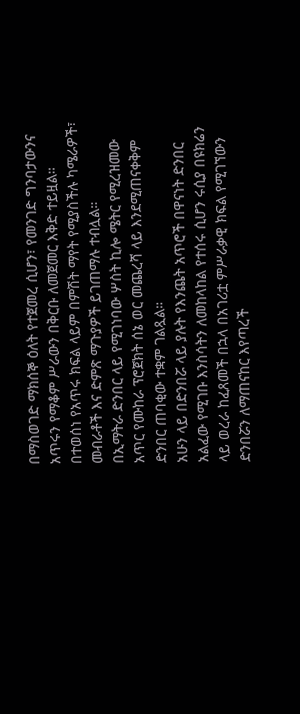በማስወገድ ማክሰኞ ዕለት የተጀመረ ሲሆን፣ የመንገድ ግንባታውንና አጥሩን የማቆም ሥራውን በቅርቡ ለመጀመር እቅድ ተይዟል።
በተወሰነ የአጥሩ ክፍል ላይም በምሽት ማየት የሚያስችሉ ካሜራዎች፣ መብራቶች እና ድምጽ ማጉያዎች ይገጠማሉ ተብሏል።
በኢማትራ ድንበር ላይ የሚገነባው ሦስት ኪሎ ሜትር የሚረዝመው አጥር የሙከራ ፕሮጀክት ሰኔ ወር መጨረሻ ላይ እንደሚጠናቀቅም ድንበር ጠባቂው ተቋም ገልጿል።
አሁን ላይ በድንበሯ ላይ ያሉት የእንጨት አጥሮች በዋናነት ድንበር አልፈው የሚገቡ እንስሳትን ለመከላከል የተሰሩ ሲሆን ሩሲያ በዩክሬን ላይ ወረራ ከፈጸመች በኋላ በአገሪቷ ምሥራቃዊ ክፍል የሚገኘውን ድንበሯን ለማጠናከር እየጣረች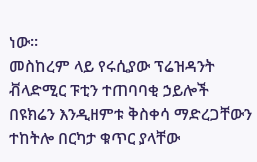ነው።
መስከረም ላይ የሩሲያው ፕሬዝዳንት ቭላድሚር ፑቲን ተጠባባቂ ኃይሎች በዩክሬን እንዲዘምቱ ቅስቀሳ ማድረጋቸውን ተከትሎ በርካታ ቁጥር ያላቸው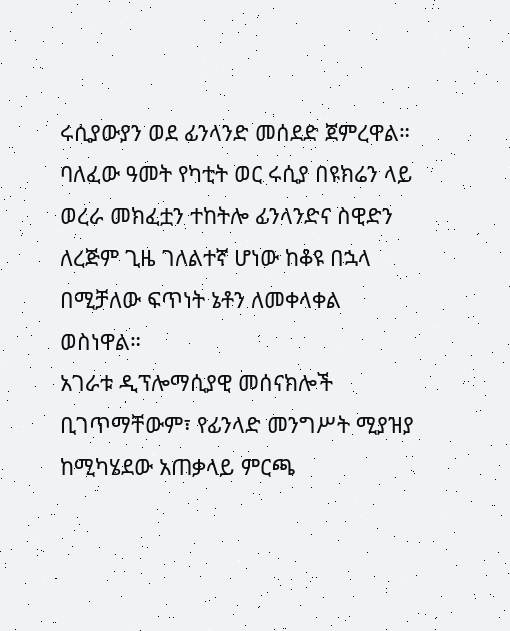ሩሲያውያን ወደ ፊንላንድ መሰደድ ጀምረዋል።
ባለፈው ዓመት የካቲት ወር ሩሲያ በዩክሬን ላይ ወረራ መክፈቷን ተከትሎ ፊንላንድና ስዊድን ለረጅም ጊዜ ገለልተኛ ሆነው ከቆዩ በኋላ በሚቻለው ፍጥነት ኔቶን ለመቀላቀል ወስነዋል።
አገራቱ ዲፕሎማሲያዊ መሰናክሎች ቢገጥማቸውም፣ የፊንላድ መንግሥት ሚያዝያ ከሚካሄደው አጠቃላይ ምርጫ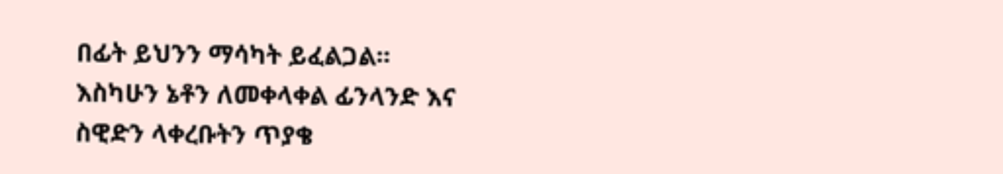በፊት ይህንን ማሳካት ይፈልጋል።
እስካሁን ኔቶን ለመቀላቀል ፊንላንድ እና ስዊድን ላቀረቡትን ጥያቄ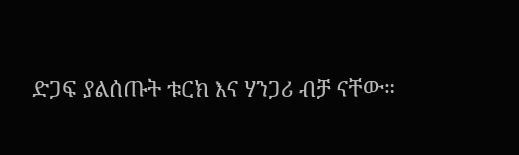ድጋፍ ያልሰጡት ቱርክ እና ሃንጋሪ ብቻ ናቸው።